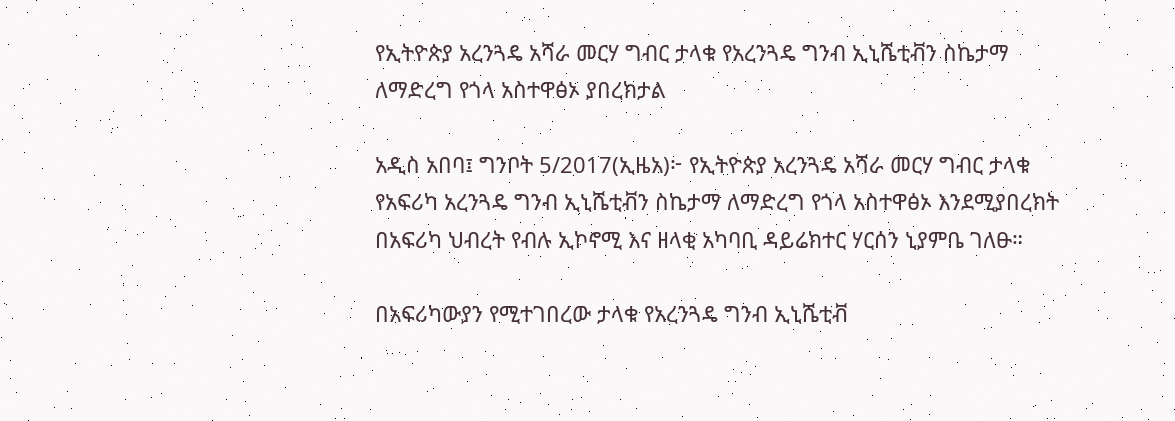የኢትዮጵያ አረንጓዴ አሻራ መርሃ ግብር ታላቁ የአረንጓዴ ግንብ ኢኒሼቲቭን ስኬታማ ለማድረግ የጎላ አስተዋፅኦ ያበረክታል

አዲስ አበባ፤ ግንቦት 5/2017(ኢዜአ)፦ የኢትዮጵያ አረንጓዴ አሻራ መርሃ ግብር ታላቁ የአፍሪካ አረንጓዴ ግንብ ኢኒሼቲቭን ስኬታማ ለማድረግ የጎላ አስተዋፅኦ እንደሚያበረክት በአፍሪካ ህብረት የብሉ ኢኮኖሚ እና ዘላቂ አካባቢ ዳይሬክተር ሃርሰን ኒያምቤ ገለፁ።

በአፍሪካውያን የሚተገበረው ታላቁ የአረንጓዴ ግንብ ኢኒሼቲቭ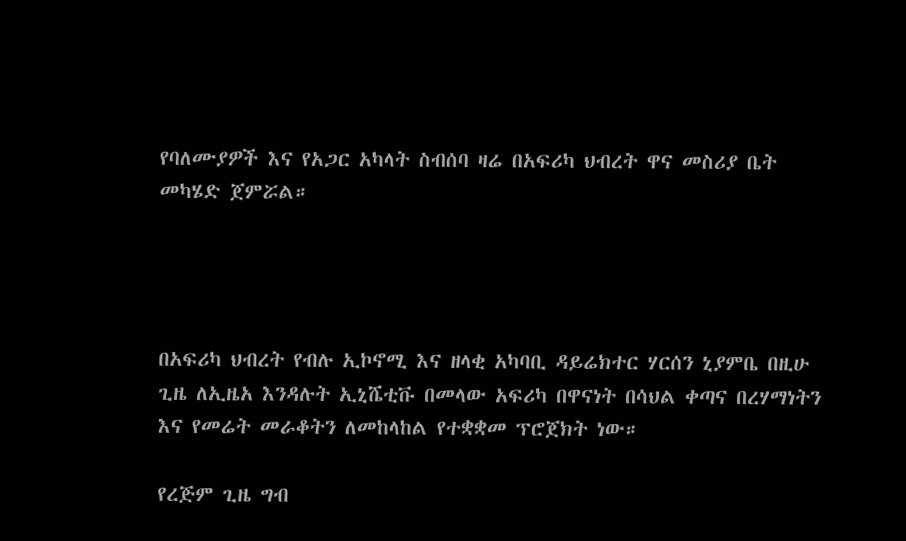የባለሙያዎች እና የአጋር አካላት ስብሰባ ዛሬ በአፍሪካ ህብረት ዋና መስሪያ ቤት መካሄድ ጀምሯል።




በአፍሪካ ህብረት የብሉ ኢኮኖሚ እና ዘላቂ አካባቢ ዳይሬክተር ሃርሰን ኒያምቤ በዚሁ ጊዜ ለኢዜአ እንዳሉት ኢኒሼቲቩ በመላው አፍሪካ በዋናነት በሳህል ቀጣና በረሃማነትን እና የመሬት መራቆትን ለመከላከል የተቋቋመ ፕሮጀክት ነው።

የረጅም ጊዜ ግብ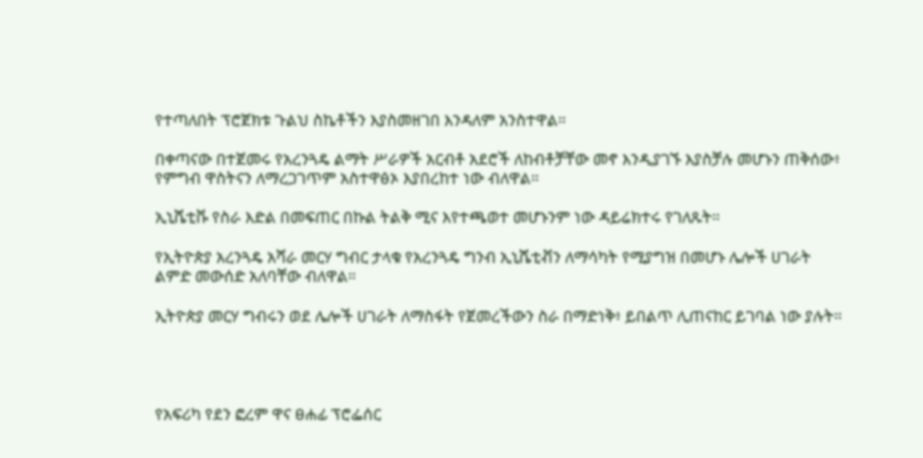የተጣለበት ፕሮጀክቱ ጉልህ ስኬቶችን እያስመዘገበ እንዳለም አንስተዋል።

በቀጣናው በተጀመሩ የአረንጓዴ ልማት ሥራዎች አርብቶ አደሮች ለከብቶቻቸው መኖ እንዲያገኙ እያስቻሉ መሆኑን ጠቅሰው፥ የምግብ ዋስትናን ለማረጋገጥም አስተዋፅኦ እያበረከተ ነው ብለዋል።

ኢኒሼቲቩ የስራ እድል በመፍጠር በኩል ትልቅ ሚና እየተጫወተ መሆኑንም ነው ዳይሬክተሩ የገለጹት።

የኢትዮጵያ አረንጓዴ አሻራ መርሃ ግብር ታላቁ የአረንጓዴ ግንብ ኢኒሼቲቭን ለማሳካት የሚያግዝ በመሆኑ ሌሎች ሀገራት ልምድ መውሰድ አለባቸው ብለዋል።

ኢትዮጵያ መርሃ ግብሩን ወደ ሌሎች ሀገራት ለማስፋት የጀመረችውን ስራ በማድነቅ፥ ይበልጥ ሊጠናከር ይገባል ነው ያሉት።




የአፍሪካ የደን ፎረም ዋና ፀሐፊ ፕሮፌሰር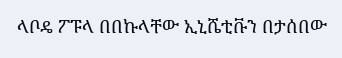ላቦዴ ፖፑላ በበኩላቸው ኢኒሼቲቩን በታሰበው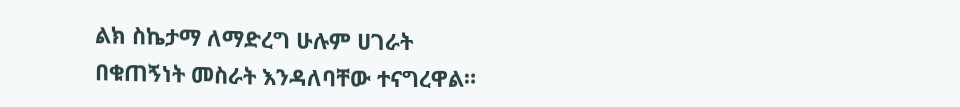ልክ ስኬታማ ለማድረግ ሁሉም ሀገራት በቁጠኝነት መስራት እንዳለባቸው ተናግረዋል።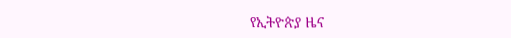የኢትዮጵያ ዜና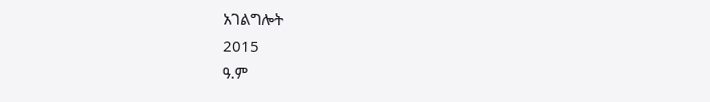አገልግሎት
2015
ዓ.ም